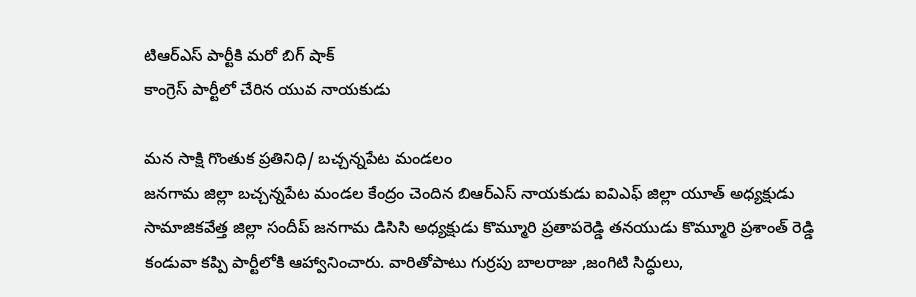టిఆర్ఎస్ పార్టీకి మరో బిగ్ షాక్
కాంగ్రెస్ పార్టీలో చేరిన యువ నాయకుడు

మన సాక్షి గొంతుక ప్రతినిధి/ బచ్చన్నపేట మండలం
జనగామ జిల్లా బచ్చన్నపేట మండల కేంద్రం చెందిన బిఆర్ఎస్ నాయకుడు ఐవిఎఫ్ జిల్లా యూత్ అధ్యక్షుడు సామాజికవేత్త జిల్లా సందీప్ జనగామ డిసిసి అధ్యక్షుడు కొమ్మూరి ప్రతాపరెడ్డి తనయుడు కొమ్మూరి ప్రశాంత్ రెడ్డి కండువా కప్పి పార్టీలోకి ఆహ్వానించారు. వారితోపాటు గుర్రపు బాలరాజు ,జంగిటి సిద్ధులు,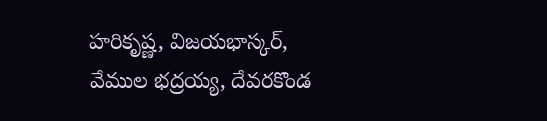హరికృష్ణ, విజయభాస్కర్, వేముల భద్రయ్య, దేవరకొండ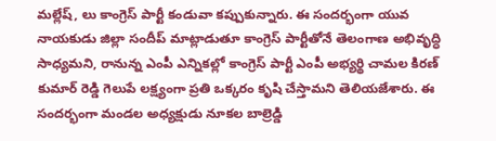మల్లేష్, లు కాంగ్రెస్ పార్టీ కండువా కప్పుకున్నారు. ఈ సందర్భంగా యువ నాయకుడు జిల్లా సందీప్ మాట్లాడుతూ కాంగ్రెస్ పార్టీతోనే తెలంగాణ అభివృద్ధి సాధ్యమని, రానున్న ఎంపీ ఎన్నికల్లో కాంగ్రెస్ పార్టీ ఎంపీ అభ్యర్థి చామల కిరణ్ కుమార్ రెడ్డి గెలుపే లక్ష్యంగా ప్రతి ఒక్కరం కృషి చేస్తామని తెలియజేశారు. ఈ సందర్భంగా మండల అధ్యక్షుడు నూకల బాల్రెడ్డి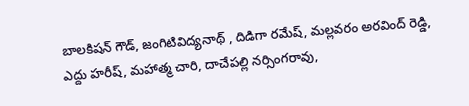బాలకిషన్ గౌడ్, జంగిటివిద్యనాథ్ , దిడిగా రమేష్, మల్లవరం అరవింద్ రెడ్డి, ఎద్దు హరీష్, మహాత్మ చారి, దాచేపల్లి నర్సింగరావు,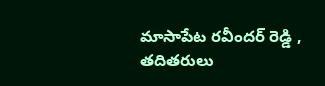మాసాపేట రవీందర్ రెడ్డి , తదితరులు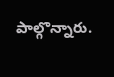పాల్గొన్నారు.